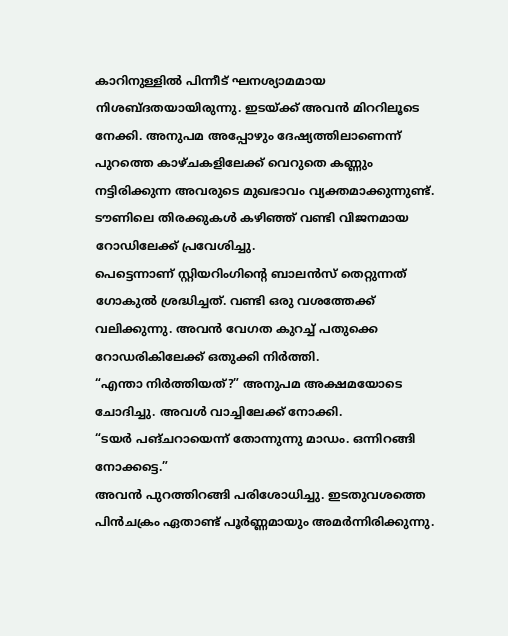കാറിനുള്ളിൽ പിന്നീട് ഘനശ്യാമമായ നിശബ്ദതയായിരുന്നു. ഇടയ്ക്ക് അവൻ മിററിലൂടെ നേക്കി. അനുപമ അപ്പോഴും ദേഷ്യത്തിലാണെന്ന് പുറത്തെ കാഴ്ചകളിലേക്ക് വെറുതെ കണ്ണും നട്ടിരിക്കുന്ന അവരുടെ മുഖഭാവം വ്യക്തമാക്കുന്നുണ്ട്. ടൗണിലെ തിരക്കുകൾ കഴിഞ്ഞ് വണ്ടി വിജനമായ റോഡിലേക്ക് പ്രവേശിച്ചു.
പെട്ടെന്നാണ് സ്റ്റിയറിംഗിന്റെ ബാലൻസ് തെറ്റുന്നത് ഗോകുൽ ശ്രദ്ധിച്ചത്. വണ്ടി ഒരു വശത്തേക്ക് വലിക്കുന്നു. അവൻ വേഗത കുറച്ച് പതുക്കെ റോഡരികിലേക്ക് ഒതുക്കി നിർത്തി.
“എന്താ നിർത്തിയത്?” അനുപമ അക്ഷമയോടെ ചോദിച്ചു. അവൾ വാച്ചിലേക്ക് നോക്കി.
“ടയർ പങ്ചറായെന്ന് തോന്നുന്നു മാഡം. ഒന്നിറങ്ങി നോക്കട്ടെ.”
അവൻ പുറത്തിറങ്ങി പരിശോധിച്ചു. ഇടതുവശത്തെ പിൻചക്രം ഏതാണ്ട് പൂർണ്ണമായും അമർന്നിരിക്കുന്നു.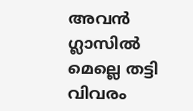അവൻ ഗ്ലാസിൽ മെല്ലെ തട്ടി വിവരം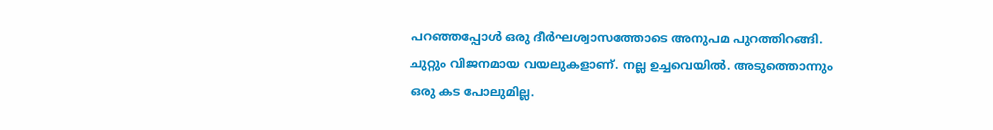പറഞ്ഞപ്പോൾ ഒരു ദീർഘശ്വാസത്തോടെ അനുപമ പുറത്തിറങ്ങി. ചുറ്റും വിജനമായ വയലുകളാണ്. നല്ല ഉച്ചവെയിൽ. അടുത്തൊന്നും ഒരു കട പോലുമില്ല.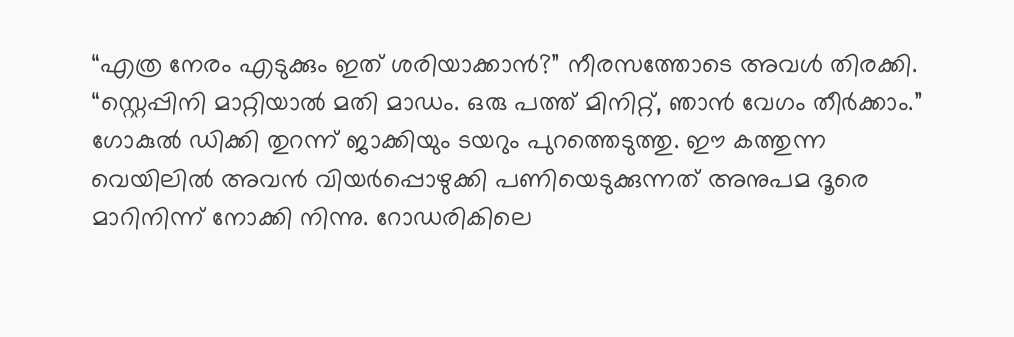“എത്ര നേരം എടുക്കും ഇത് ശരിയാക്കാൻ?” നീരസത്തോടെ അവൾ തിരക്കി.
“സ്റ്റെപ്പിനി മാറ്റിയാൽ മതി മാഡം. ഒരു പത്ത് മിനിറ്റ്, ഞാൻ വേഗം തീർക്കാം.”
ഗോകുൽ ഡിക്കി തുറന്ന് ജാക്കിയും ടയറും പുറത്തെടുത്തു. ഈ കത്തുന്ന വെയിലിൽ അവൻ വിയർപ്പൊഴുക്കി പണിയെടുക്കുന്നത് അനുപമ ദൂരെ മാറിനിന്ന് നോക്കി നിന്നു. റോഡരികിലെ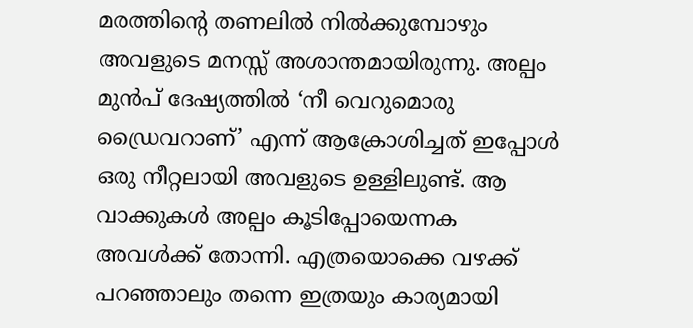മരത്തിന്റെ തണലിൽ നിൽക്കുമ്പോഴും അവളുടെ മനസ്സ് അശാന്തമായിരുന്നു. അല്പം മുൻപ് ദേഷ്യത്തിൽ ‘നീ വെറുമൊരു ഡ്രൈവറാണ്’ എന്ന് ആക്രോശിച്ചത് ഇപ്പോൾ ഒരു നീറ്റലായി അവളുടെ ഉള്ളിലുണ്ട്. ആ വാക്കുകൾ അല്പം കൂടിപ്പോയെന്നക അവൾക്ക് തോന്നി. എത്രയൊക്കെ വഴക്ക് പറഞ്ഞാലും തന്നെ ഇത്രയും കാര്യമായി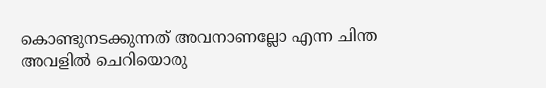കൊണ്ടുനടക്കുന്നത് അവനാണല്ലോ എന്ന ചിന്ത അവളിൽ ചെറിയൊരു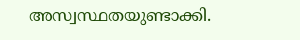അസ്വസ്ഥതയുണ്ടാക്കി.